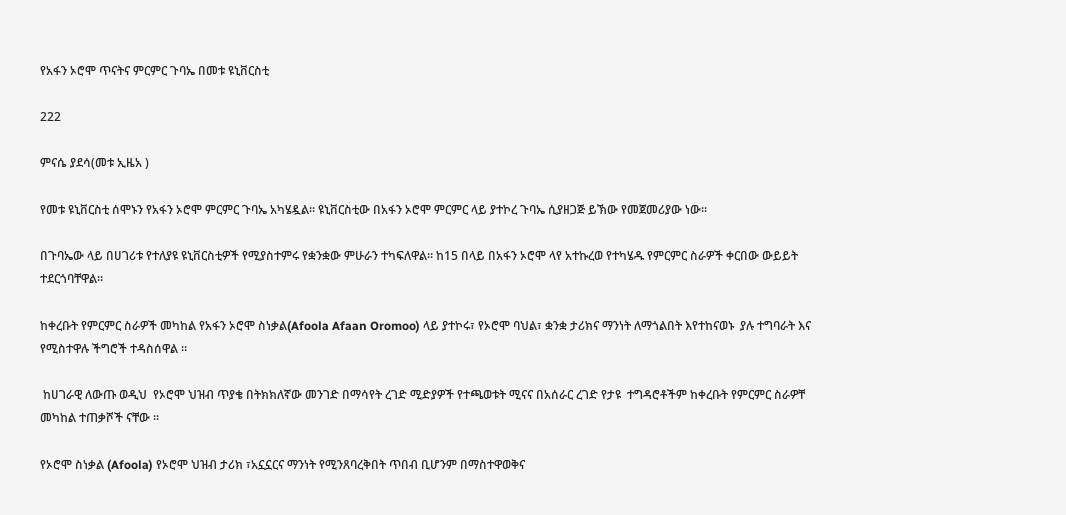የአፋን ኦሮሞ ጥናትና ምርምር ጉባኤ በመቱ ዩኒቨርስቲ

222

ምናሴ ያደሳ(መቱ ኢዜአ )

የመቱ ዩኒቨርስቲ ሰሞኑን የአፋን ኦሮሞ ምርምር ጉባኤ አካሄዷል። ዩኒቨርስቲው በአፋን ኦሮሞ ምርምር ላይ ያተኮረ ጉባኤ ሲያዘጋጅ ይኽው የመጀመሪያው ነው።

በጉባኤው ላይ በሀገሪቱ የተለያዩ ዩኒቨርስቲዎች የሚያስተምሩ የቋንቋው ምሁራን ተካፍለዋል። ከ15 በላይ በአፋን ኦሮሞ ላየ አተኩረወ የተካሄዱ የምርምር ስራዎች ቀርበው ውይይት ተደርጎባቸዋል።

ከቀረቡት የምርምር ስራዎች መካከል የአፋን ኦሮሞ ስነቃል(Afoola Afaan Oromoo) ላይ ያተኮሩ፣ የኦሮሞ ባህል፣ ቋንቋ ታሪክና ማንነት ለማጎልበት እየተከናወኑ  ያሉ ተግባራት እና የሚስተዋሉ ችግሮች ተዳስሰዋል ።

 ከሀገራዊ ለውጡ ወዲህ  የኦሮሞ ህዝብ ጥያቄ በትክክለኛው መንገድ በማሳየት ረገድ ሚድያዎች የተጫወቱት ሚናና በአሰራር ረገድ የታዩ  ተግዳሮቶችም ከቀረቡት የምርምር ስራዎቸ መካከል ተጠቃሾች ናቸው ።

የኦሮሞ ስነቃል (Afoola) የኦሮሞ ህዝብ ታሪክ ፣አኗኗርና ማንነት የሚንጸባረቅበት ጥበብ ቢሆንም በማስተዋወቅና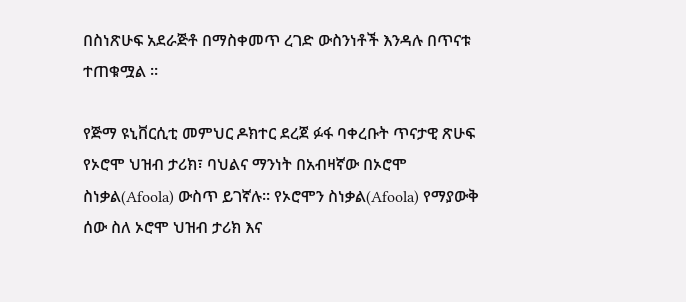በስነጽሁፍ አደራጅቶ በማስቀመጥ ረገድ ውስንነቶች እንዳሉ በጥናቱ ተጠቁሟል ።

የጅማ ዩኒቨርሲቲ መምህር ዶክተር ደረጀ ፉፋ ባቀረቡት ጥናታዊ ጽሁፍ የኦሮሞ ህዝብ ታሪክ፣ ባህልና ማንነት በአብዛኛው በኦሮሞ ስነቃል(Afoola) ውስጥ ይገኛሉ። የኦሮሞን ስነቃል(Afoola) የማያውቅ ሰው ስለ ኦሮሞ ህዝብ ታሪክ እና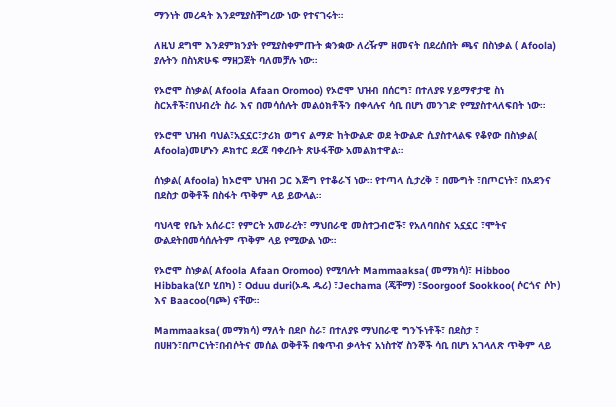ማንነት መረዳት እንደሚያስቸግረው ነው የተናገሩት።

ለዚህ ደግሞ እንደምክንያት የሚያስቀምጡት ቋንቋው ለረዥም ዘመናት በደረሰበት ጫና በስነቃል ( Afoola) ያሉትን በስነጽሁፍ ማዘጋጀት ባለመቻሉ ነው።

የኦሮሞ ስነቃል( Afoola Afaan Oromoo) የኦሮሞ ህዝብ በሰርግ፣ በተለያዩ ሃይማኖታዊ ስነ ስርአቶች፣በህብረት ስራ እና በመሳሰሉት መልዕክቶችን በቀላሉና ሳቢ በሆነ መንገድ የሚያስተላለፍበት ነው።

የኦሮሞ ህዝብ ባህል፣አኗኗር፣ታሪክ ወግና ልማድ ከትውልድ ወደ ትውልድ ሲያስተላልፍ የቆየው በስነቃል( Afoola)መሆኑን ዶክተር ደረጀ ባቀረቡት ጽሁፋቸው አመልክተዋል።

ሰነቃል( Afoola) ከኦሮሞ ህዝብ ጋር እጅግ የተቆራኘ ነው። የተጣላ ሲታረቅ ፣ በሙግት ፣በጦርነት፣ በአደንና በደስታ ወቅቶች በስፋት ጥቅም ላይ ይውላል።

ባህላዊ የቤት አሰራር፣ የምርት አመራረት፣ ማህበራዊ መስተጋብሮች፣ የአለባበስና አኗኗር ፣ሞትና ውልደትበመሳሰሉትም ጥቅም ላይ የሚውል ነው።

የኦሮሞ ስነቃል( Afoola Afaan Oromoo) የሚባሉት Mammaaksa( መማክሳ)፣ Hibboo Hibbaka(ሂቦ ሂበካ) ፣ Oduu duri(ኦዱ ዱሪ) ፣Jechama (ጄቸማ) ፣Soorgoof Sookkoo( ሶርጎና ሶኮ) እና Baacoo(ባጮ) ናቸው።

Mammaaksa( መማክሳ) ማለት በደቦ ስራ፣ በተለያዩ ማህበራዊ ግንኙነቶች፣ በደስታ ፣ በሀዘን፣በጦርነት፣በብሶትና መሰል ወቅቶች በቁጥብ ቃላትና አነስተኛ ስንኞች ሳቢ በሆነ አገላለጽ ጥቅም ላይ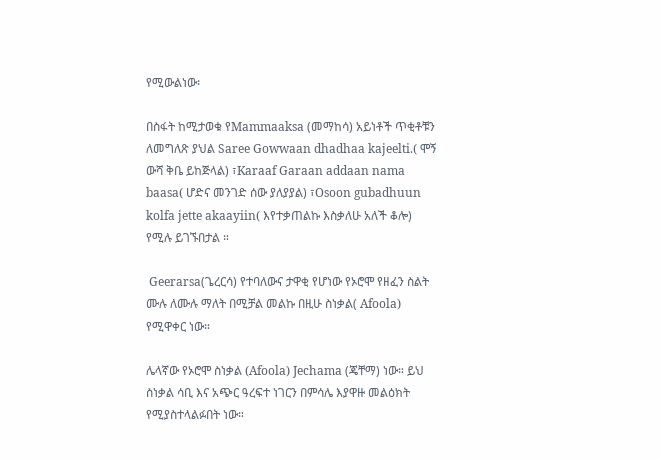የሚውልነው፡

በስፋት ከሚታወቁ የMammaaksa (መማከሳ) አይነቶች ጥቂቶቹን ለመግለጽ ያህል Saree Gowwaan dhadhaa kajeelti.( ሞኝ ውሻ ቅቤ ይከጅላል) ፣Karaaf Garaan addaan nama baasa( ሆድና መንገድ ሰው ያለያያል) ፣Osoon gubadhuun kolfa jette akaayiin( እየተቃጠልኩ እስቃለሁ አለች ቆሎ) የሚሉ ይገኙበታል ።

 Geerarsa(ጌረርሳ) የተባለውና ታዋቂ የሆነው የኦሮሞ የዘፈን ስልት ሙሉ ለሙሉ ማለት በሚቻል መልኩ በዚሁ ስነቃል( Afoola) የሚዋቀር ነው።

ሌላኛው የኦሮሞ ስነቃል (Afoola) Jechama (ጄቸማ) ነው። ይህ ስነቃል ሳቢ እና አጭር ዓረፍተ ነገርን በምሳሌ እያዋዙ መልዕክት የሚያስተላልፉበት ነው።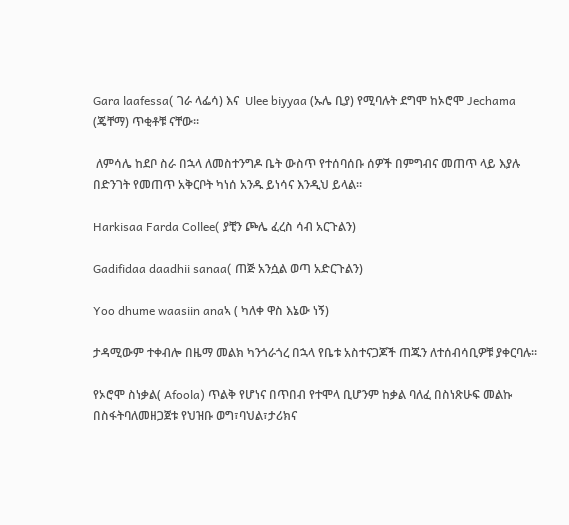Gara laafessa( ገራ ላፌሳ) እና  Ulee biyyaa (ኡሌ ቢያ) የሚባሉት ደግሞ ከኦሮሞ Jechama (ጄቸማ) ጥቂቶቹ ናቸው።

 ለምሳሌ ከደቦ ስራ በኋላ ለመስተንግዶ ቤት ውስጥ የተሰባሰቡ ሰዎች በምግብና መጠጥ ላይ እያሉ በድንገት የመጠጥ አቅርቦት ካነሰ አንዱ ይነሳና እንዲህ ይላል።

Harkisaa Farda Collee( ያቺን ጮሌ ፈረስ ሳብ አርጉልን)

Gadifidaa daadhii sanaa( ጠጅ አንሷል ወጣ አድርጉልን)

Yoo dhume waasiin anaኣ ( ካለቀ ዋስ እኔው ነኝ)

ታዳሚውም ተቀብሎ በዜማ መልክ ካንጎራጎረ በኋላ የቤቱ አስተናጋጆች ጠጁን ለተሰብሳቢዎቹ ያቀርባሉ።

የኦሮሞ ስነቃል( Afoola) ጥልቅ የሆነና በጥበብ የተሞላ ቢሆንም ከቃል ባለፈ በስነጽሁፍ መልኩ በስፋትባለመዘጋጀቱ የህዝቡ ወግ፣ባህል፣ታሪክና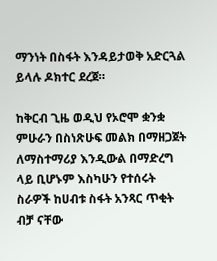ማንነት በስፋት እንዳይታወቅ አድርጓል ይላሉ ዶክተር ደረጀ።

ከቅርብ ጊዜ ወዲህ የኦሮሞ ቋንቋ ምሁራን በስነጽሁፍ መልክ በማዘጋጀት ለማስተማሪያ እንዲውል በማድረግ ላይ ቢሆኑም እስካሁን የተሰሩት ስራዎች ከሀብቱ ስፋት አንጻር ጥቂት ብቻ ናቸው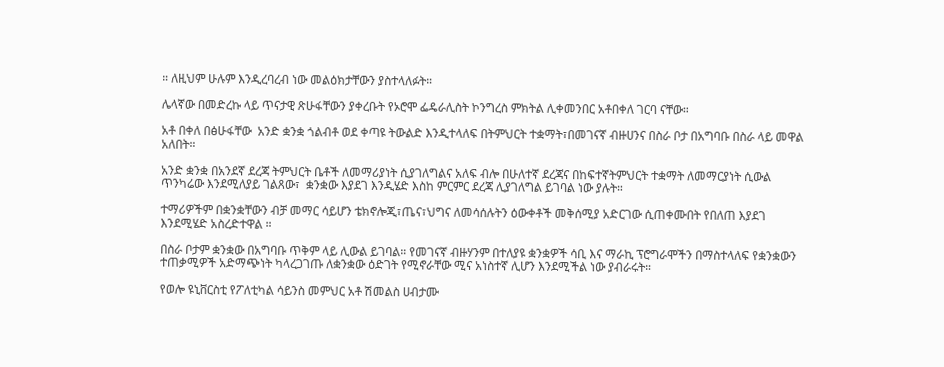። ለዚህም ሁሉም እንዲረባረብ ነው መልዕክታቸውን ያስተላለፉት።

ሌላኛው በመድረኩ ላይ ጥናታዊ ጽሁፋቸውን ያቀረቡት የኦሮሞ ፌዴራሊስት ኮንግረስ ምክትል ሊቀመንበር አቶበቀለ ገርባ ናቸው።

አቶ በቀለ በፅሁፋቸው  አንድ ቋንቋ ጎልብቶ ወደ ቀጣዩ ትውልድ እንዲተላለፍ በትምህርት ተቋማት፣በመገናኛ ብዙሀንና በስራ ቦታ በአግባቡ በስራ ላይ መዋል አለበት።

አንድ ቋንቋ በአንደኛ ደረጃ ትምህርት ቤቶች ለመማሪያነት ሲያገለግልና አለፍ ብሎ በሁለተኛ ደረጃና በከፍተኛትምህርት ተቋማት ለመማርያነት ሲውል ጥንካሬው እንደሚለያይ ገልጸው፣  ቋንቋው እያደገ እንዲሄድ እስከ ምርምር ደረጃ ሊያገለግል ይገባል ነው ያሉት።

ተማሪዎችም በቋንቋቸውን ብቻ መማር ሳይሆን ቴክኖሎጂ፣ጤና፣ህግና ለመሳሰሉትን ዕውቀቶች መቅሰሚያ አድርገው ሲጠቀሙበት የበለጠ እያደገ እንደሚሄድ አስረድተዋል ።

በስራ ቦታም ቋንቋው በአግባቡ ጥቅም ላይ ሊውል ይገባል። የመገናኛ ብዙሃንም በተለያዩ ቋንቋዎች ሳቢ እና ማራኪ ፕሮግራሞችን በማስተላለፍ የቋንቋውን ተጠቃሚዎች አድማጭነት ካላረጋገጡ ለቋንቋው ዕድገት የሚኖራቸው ሚና አነስተኛ ሊሆን እንደሚችል ነው ያብራሩት።

የወሎ ዩኒቨርስቲ የፖለቲካል ሳይንስ መምህር አቶ ሽመልስ ሀብታሙ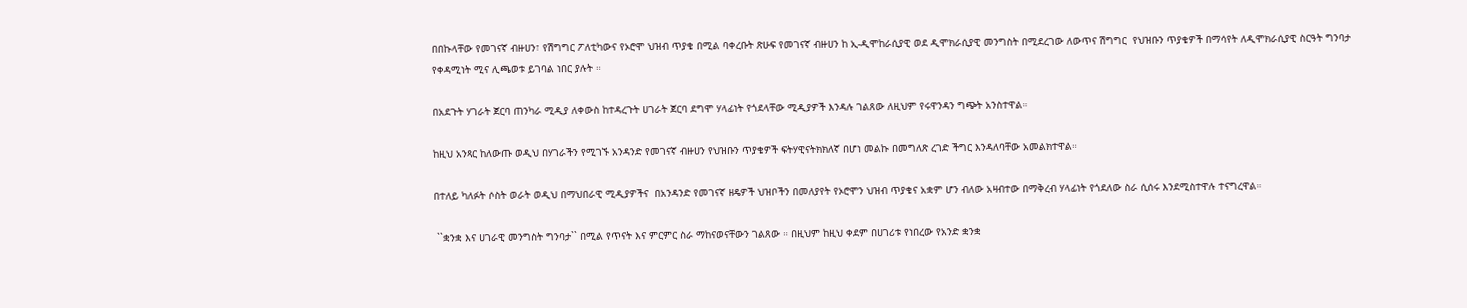በበኩላቸው የመገናኛ ብዙሀን፣ የሽግግር ፖለቲካውና የኦሮሞ ህዝብ ጥያቄ በሚል ባቀረቡት ጽሁፍ የመገናኛ ብዙሀን ከ ኢ-ዲሞከራሲያዊ ወደ ዲሞክራሲያዊ መንግስት በሚደረገው ለውጥና ሽግግር  የህዝቡን ጥያቄዎች በማሳየት ለዲሞክራሲያዊ ስርዓት ግንባታ የቀዳሚነት ሚና ሊጫወቱ ይገባል ነበር ያሉት ።

በአደጉት ሃገራት ጀርባ ጠንካራ ሚዲያ ለቀውስ ከተዳረጉት ሀገራት ጀርባ ደግሞ ሃላፊነት የጎደላቸው ሚዲያዎች እንዳሉ ገልጸው ለዚህም የሩዋንዳን ግጭት አንስተዋል።

ከዚህ አንጻር ከለውጡ ወዲህ በሃገራችን የሚገኙ አንዳንድ የመገናኛ ብዙሀን የህዝቡን ጥያቄዎች ፍትሃዊናትክክለኛ በሆነ መልኩ በመግለጽ ረገድ ችግር እንዳለባቸው አመልክተዋል።

በተለይ ካለፉት ሶስት ወራት ወዲህ በማህበራዊ ሚዲያዎችና  በአንዳንድ የመገናኛ ዘዴዎች ህዝቦችን በመለያየት የኦሮሞን ህዝብ ጥያቄና አቋም ሆን ብለው አዛብተው በማቅረብ ሃላፊነት የጎደለው ስራ ሲሰሩ እንደሚስተዋሉ ተናግረዋል።

 ``ቋንቋ እና ሀገራዊ መንግስት ግንባታ`` በሚል የጥናት እና ምርምር ስራ ማከናወናቸውን ገልጸው ። በዚህም ከዚህ ቀደም በሀገሪቱ የነበረው የአንድ ቋንቋ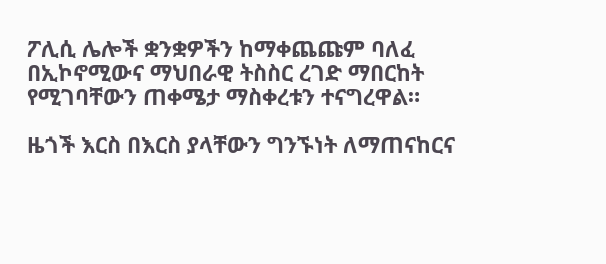ፖሊሲ ሌሎች ቋንቋዎችን ከማቀጨጩም ባለፈ በኢኮኖሚውና ማህበራዊ ትስስር ረገድ ማበርከት የሚገባቸውን ጠቀሜታ ማስቀረቱን ተናግረዋል።

ዜጎች እርስ በእርስ ያላቸውን ግንኙነት ለማጠናከርና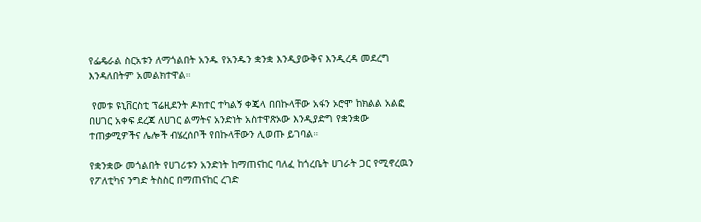የፌዴራል ስርአቱን ለማጎልበት አንዱ የአንዱን ቋንቋ እንዲያውቅና እንዲረዳ መደረግ እንዳለበትም አመልክተዋል።

 የመቱ ዩኒቨርስቲ ፕሬዚደንት ዶክተር ተካልኝ ቀጄላ በበኩላቸው አፋን ኦሮሞ ከክልል አልፎ በሀገር አቀፍ ደረጃ ለሀገር ልማትና አንድነት አስተዋጽኦው እንዲያድግ የቋንቋው ተጠቃሚዎችና ሌሎች ብሄረሰቦች የበኩላቸውን ሊወጡ ይገባል።

የቋንቋው መጎልበት የሀገሪቱን አንድነት ከማጠናከር ባለፈ ከጎረቤት ሀገራት ጋር የሚኖረዉን የፖለቲካና ንግድ ትስስር በማጠናከር ረገድ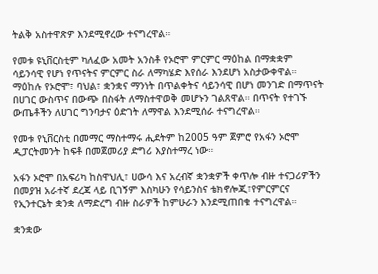ትልቅ አስተዋጽዎ እንደሚኖረው ተናግረዋል።

የመቱ ዩኒቨርስቲም ካለፈው አመት አንስቶ የኦሮሞ ምርምር ማዕከል በማቋቋም ሳይንሳዊ የሆነ የጥናትና ምርምር ስራ ለማካሄድ እየሰራ እንደሆነ አስታውቀዋል። ማዕከሉ የኦሮሞ፣ ባህል፣ ቋንቋና ማንነት በጥልቀትና ሳይንሳዊ በሆነ መንገድ በማጥናት በሀገር ውስጥና በውጭ በስፋት ለማስተዋወቅ መሆኑን ገልጸዋል። በጥናት የተገኙ ውጤቶችን ለሀገር ግንባታና ዕድገት ለማዋል እንደሚሰራ ተናግረዋል።

የመቱ የኒቨርስቲ በመማር ማስተማሩ ሒደትም ከ2005 ዓም ጀምሮ የአፋን ኦሮሞ ዲፓርትመንት ከፍቶ በመጀመሪያ ድግሪ እያስተማረ ነው።

አፋን ኦሮሞ በአፍሪካ ከስዋህሊ፣ ሀውሳ እና አረብኛ ቋንቋዎች ቀጥሎ ብዙ ተናጋሪዎችን በመያዝ አራተኛ ደረጃ ላይ ቢገኝም እስካሁን የሳይንስና ቴክኖሎጂ፣የምርምርና የኢንተርኔት ቋንቋ ለማድረግ ብዙ ስራዎች ከምሁራን እንደሚጠበቁ ተናግረዋል።

ቋንቋው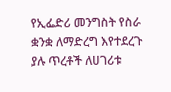የኢፌድሪ መንግስት የስራ ቋንቋ ለማድረግ እየተደረጉ ያሉ ጥረቶች ለሀገሪቱ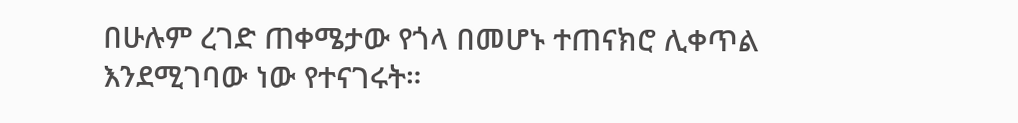በሁሉም ረገድ ጠቀሜታው የጎላ በመሆኑ ተጠናክሮ ሊቀጥል እንደሚገባው ነው የተናገሩት።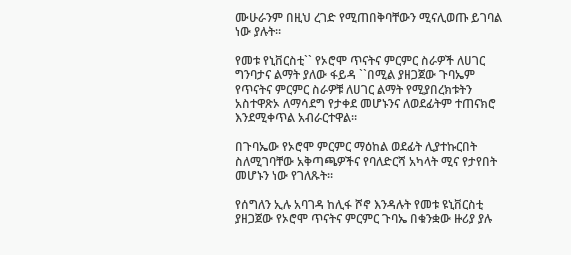ሙሁራንም በዚህ ረገድ የሚጠበቅባቸውን ሚናሊወጡ ይገባል ነው ያሉት።

የመቱ የኒቨርስቲ`` የኦሮሞ ጥናትና ምርምር ስራዎች ለሀገር ግንባታና ልማት ያለው ፋይዳ ``በሚል ያዘጋጀው ጉባኤም የጥናትና ምርምር ስራዎቹ ለሀገር ልማት የሚያበረክቱትን አስተዋጽኦ ለማሳደግ የታቀደ መሆኑንና ለወደፊትም ተጠናክሮ እንደሚቀጥል አብራርተዋል።

በጉባኤው የኦሮሞ ምርምር ማዕከል ወደፊት ሊያተኩርበት ስለሚገባቸው አቅጣጫዎችና የባለድርሻ አካላት ሚና የታየበት መሆኑን ነው የገለጹት።

የሰግለን ኢሉ አባገዳ ከሊፋ ሾኖ እንዳሉት የመቱ ዩኒቨርስቲ ያዘጋጀው የኦሮሞ ጥናትና ምርምር ጉባኤ በቁንቋው ዙሪያ ያሉ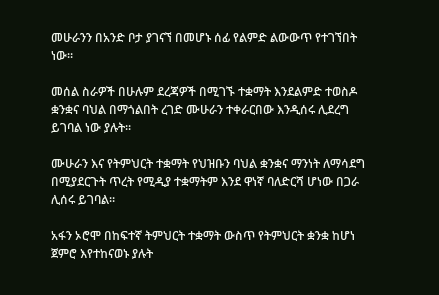መሁራንን በአንድ ቦታ ያገናኘ በመሆኑ ሰፊ የልምድ ልውውጥ የተገኘበት ነው።

መሰል ስራዎች በሁሉም ደረጃዎች በሚገኙ ተቋማት እንደልምድ ተወስዶ ቋንቋና ባህል በማጎልበት ረገድ ሙሁራን ተቀራርበው እንዲሰሩ ሊደረግ ይገባል ነው ያሉት።

ሙሁራን እና የትምህርት ተቋማት የህዝቡን ባህል ቋንቋና ማንነት ለማሳደግ በሚያደርጉት ጥረት የሚዲያ ተቋማትም እንደ ዋነኛ ባለድርሻ ሆነው በጋራ ሊሰሩ ይገባል።

አፋን ኦሮሞ በከፍተኛ ትምህርት ተቋማት ውስጥ የትምህርት ቋንቋ ከሆነ ጀምሮ እየተከናወኑ ያሉት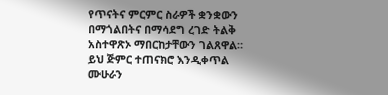የጥናትና ምርምር ስራዎች ቋንቋውን በማጎልበትና በማሳደግ ረገድ ትልቅ አስተዋጽኦ ማበርከታቸውን ገልጸዋል። ይህ ጅምር ተጠናክሮ እንዲቀጥል ሙሁራን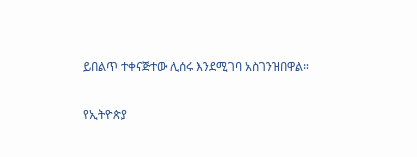ይበልጥ ተቀናጅተው ሊሰሩ እንደሚገባ አስገንዝበዋል።

የኢትዮጵያ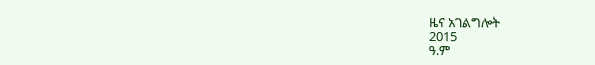ዜና አገልግሎት
2015
ዓ.ም